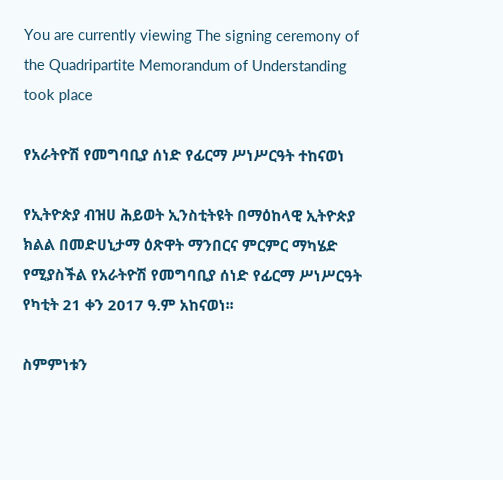You are currently viewing The signing ceremony of the Quadripartite Memorandum of Understanding took place

የአራትዮሽ የመግባቢያ ሰነድ የፊርማ ሥነሥርዓት ተከናወነ

የኢትዮጵያ ብዝሀ ሕይወት ኢንስቲትዩት በማዕከላዊ ኢትዮጵያ ክልል በመድሀኒታማ ዕጽዋት ማንበርና ምርምር ማካሄድ የሚያስችል የአራትዮሽ የመግባቢያ ሰነድ የፊርማ ሥነሥርዓት የካቲት 21 ቀን 2017 ዓ.ም አከናወነ፡፡

ስምምነቱን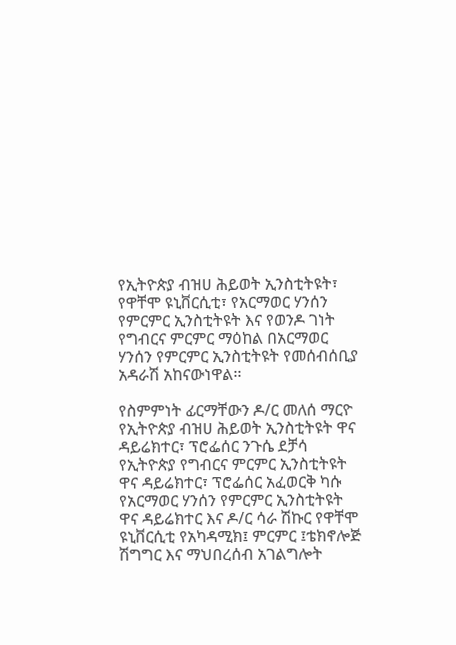የኢትዮጵያ ብዝሀ ሕይወት ኢንስቲትዩት፣ የዋቸሞ ዩኒቨርሲቲ፣ የአርማወር ሃንሰን የምርምር ኢንስቲትዩት እና የወንዶ ገነት የግብርና ምርምር ማዕከል በአርማወር ሃንሰን የምርምር ኢንስቲትዩት የመሰብሰቢያ አዳራሽ አከናውነዋል፡፡

የስምምነት ፊርማቸውን ዶ/ር መለሰ ማርዮ የኢትዮጵያ ብዝሀ ሕይወት ኢንስቲትዩት ዋና ዳይሬክተር፣ ፕሮፌሰር ንጉሴ ደቻሳ የኢትዮጵያ የግብርና ምርምር ኢንስቲትዩት ዋና ዳይሬክተር፣ ፕሮፌሰር አፈወርቅ ካሱ የአርማወር ሃንሰን የምርምር ኢንስቲትዩት ዋና ዳይሬክተር እና ዶ/ር ሳራ ሽኩር የዋቸሞ ዩኒቨርሲቲ የአካዳሚክ፤ ምርምር ፤ቴክኖሎጅ ሽግግር እና ማህበረሰብ አገልግሎት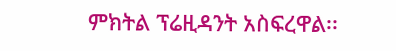ምክትል ፕሬዚዳንት አስፍረዋል፡፡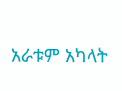አራቱም አካላት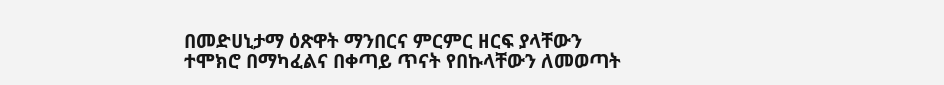በመድሀኒታማ ዕጽዋት ማንበርና ምርምር ዘርፍ ያላቸውን ተሞክሮ በማካፈልና በቀጣይ ጥናት የበኩላቸውን ለመወጣት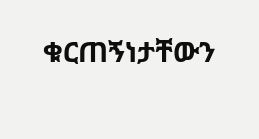ቁርጠኝነታቸውን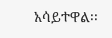አሳይተዋል፡፡